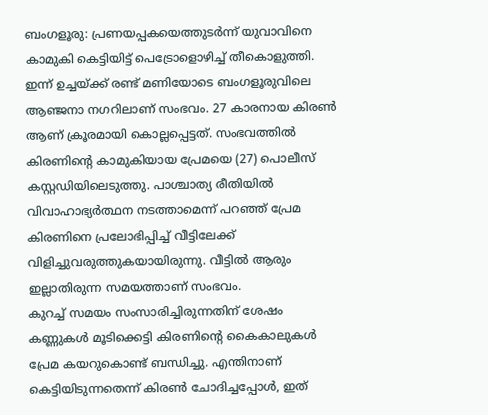ബംഗളൂരു: പ്രണയപ്പകയെത്തുടർന്ന് യുവാവിനെ കാമുകി കെട്ടിയിട്ട് പെട്രോളൊഴിച്ച് തീകൊളുത്തി. ഇന്ന് ഉച്ചയ്ക്ക് രണ്ട് മണിയോടെ ബംഗളൂരുവിലെ ആഞ്ജനാ നഗറിലാണ് സംഭവം. 27 കാരനായ കിരൺ ആണ് ക്രൂരമായി കൊല്ലപ്പെട്ടത്. സംഭവത്തിൽ കിരണിന്റെ കാമുകിയായ പ്രേമയെ (27) പൊലീസ് കസ്റ്റഡിയിലെടുത്തു. പാശ്ചാത്യ രീതിയിൽ വിവാഹാഭ്യർത്ഥന നടത്താമെന്ന് പറഞ്ഞ് പ്രേമ കിരണിനെ പ്രലോഭിപ്പിച്ച് വീട്ടിലേക്ക് വിളിച്ചുവരുത്തുകയായിരുന്നു. വീട്ടിൽ ആരും ഇല്ലാതിരുന്ന സമയത്താണ് സംഭവം.
കുറച്ച് സമയം സംസാരിച്ചിരുന്നതിന് ശേഷം കണ്ണുകൾ മൂടിക്കെട്ടി കിരണിന്റെ കൈകാലുകൾ പ്രേമ കയറുകൊണ്ട് ബന്ധിച്ചു. എന്തിനാണ് കെട്ടിയിടുന്നതെന്ന് കിരൺ ചോദിച്ചപ്പോൾ, ഇത്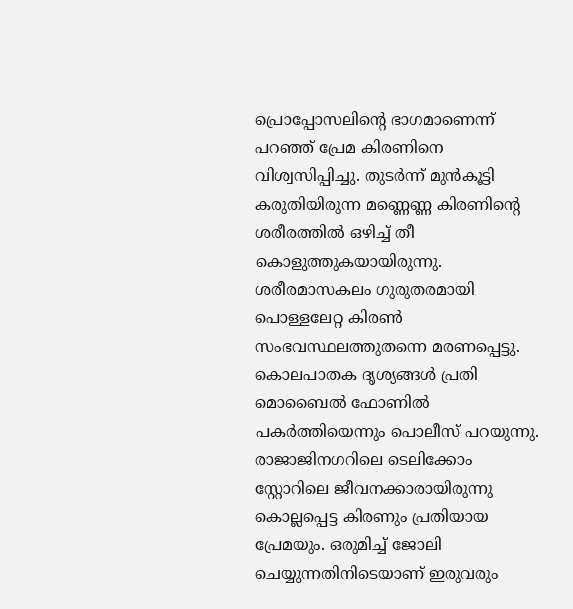പ്രൊപ്പോസലിന്റെ ഭാഗമാണെന്ന് പറഞ്ഞ് പ്രേമ കിരണിനെ വിശ്വസിപ്പിച്ചു. തുടർന്ന് മുൻകൂട്ടി കരുതിയിരുന്ന മണ്ണെണ്ണ കിരണിന്റെ ശരീരത്തിൽ ഒഴിച്ച് തീ കൊളുത്തുകയായിരുന്നു. ശരീരമാസകലം ഗുരുതരമായി പൊള്ളലേറ്റ കിരൺ സംഭവസ്ഥലത്തുതന്നെ മരണപ്പെട്ടു. കൊലപാതക ദൃശ്യങ്ങൾ പ്രതി മൊബൈൽ ഫോണിൽ പകർത്തിയെന്നും പൊലീസ് പറയുന്നു.
രാജാജിനഗറിലെ ടെലിക്കോം സ്റ്റോറിലെ ജീവനക്കാരായിരുന്നു കൊല്ലപ്പെട്ട കിരണും പ്രതിയായ പ്രേമയും. ഒരുമിച്ച് ജോലി ചെയ്യുന്നതിനിടെയാണ് ഇരുവരും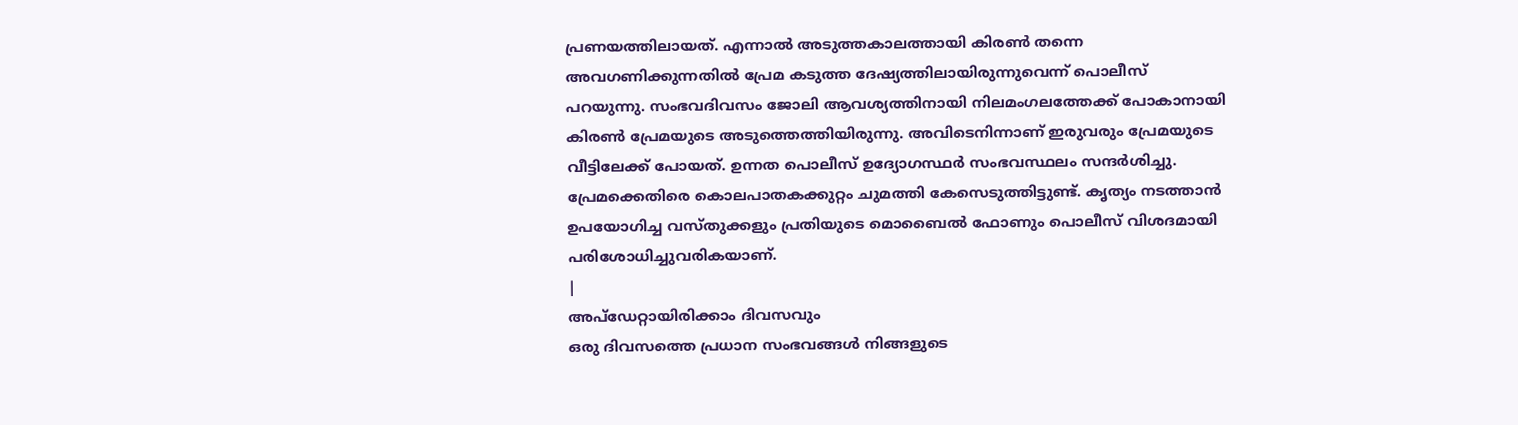പ്രണയത്തിലായത്. എന്നാൽ അടുത്തകാലത്തായി കിരൺ തന്നെ അവഗണിക്കുന്നതിൽ പ്രേമ കടുത്ത ദേഷ്യത്തിലായിരുന്നുവെന്ന് പൊലീസ് പറയുന്നു. സംഭവദിവസം ജോലി ആവശ്യത്തിനായി നിലമംഗലത്തേക്ക് പോകാനായി കിരൺ പ്രേമയുടെ അടുത്തെത്തിയിരുന്നു. അവിടെനിന്നാണ് ഇരുവരും പ്രേമയുടെ വീട്ടിലേക്ക് പോയത്. ഉന്നത പൊലീസ് ഉദ്യോഗസ്ഥർ സംഭവസ്ഥലം സന്ദർശിച്ചു. പ്രേമക്കെതിരെ കൊലപാതകക്കുറ്റം ചുമത്തി കേസെടുത്തിട്ടുണ്ട്. കൃത്യം നടത്താൻ ഉപയോഗിച്ച വസ്തുക്കളും പ്രതിയുടെ മൊബൈൽ ഫോണും പൊലീസ് വിശദമായി പരിശോധിച്ചുവരികയാണ്.
|
അപ്ഡേറ്റായിരിക്കാം ദിവസവും
ഒരു ദിവസത്തെ പ്രധാന സംഭവങ്ങൾ നിങ്ങളുടെ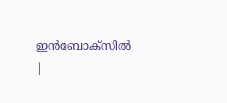ഇൻബോക്സിൽ |